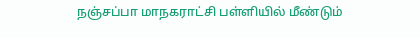நஞ்சப்பா மாநகராட்சி பள்ளியில் மீண்டும்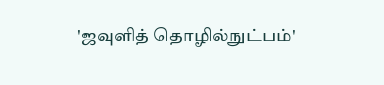'ஜவுளித் தொழில்நுட்பம்'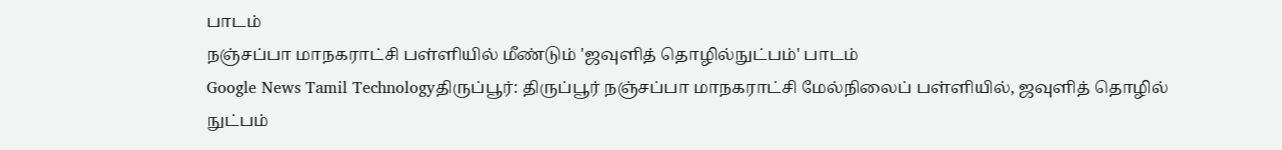பாடம்
நஞ்சப்பா மாநகராட்சி பள்ளியில் மீண்டும் 'ஜவுளித் தொழில்நுட்பம்' பாடம்
Google News Tamil Technologyதிருப்பூர்: திருப்பூர் நஞ்சப்பா மாநகராட்சி மேல்நிலைப் பள்ளியில், ஜவுளித் தொழில் நுட்பம்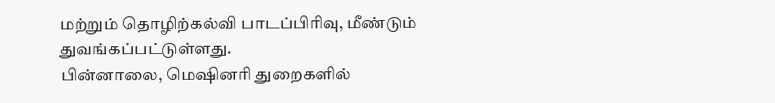மற்றும் தொழிற்கல்வி பாடப்பிரிவு, மீண்டும் துவங்கப்பட்டுள்ளது.
பின்னாலை, மெஷினரி துறைகளில்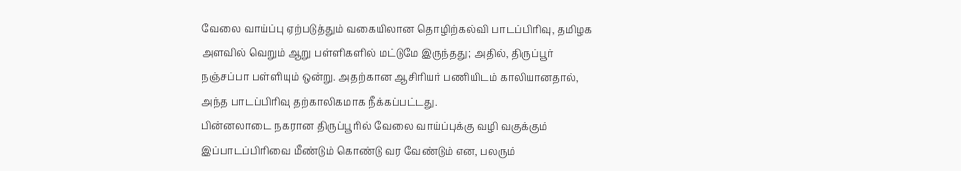வேலை வாய்ப்பு ஏற்படுத்தும் வகையிலான தொழிற்கல்வி பாடப்பிரிவு, தமிழக அளவில் வெறும் ஆறு பள்ளிகளில் மட்டுமே இருந்தது; அதில், திருப்பூர் நஞ்சப்பா பள்ளியும் ஒன்று. அதற்கான ஆசிரியர் பணியிடம் காலியானதால், அந்த பாடப்பிரிவு தற்காலிகமாக நீக்கப்பட்டது.
பின்னலாடை நகரான திருப்பூரில் வேலை வாய்ப்புக்கு வழி வகுக்கும் இப்பாடப்பிரிவை மீண்டும் கொண்டு வர வேண்டும் என, பலரும்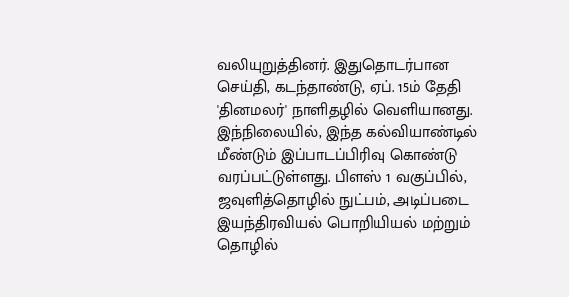வலியுறுத்தினர். இதுதொடர்பான செய்தி, கடந்தாண்டு, ஏப். 15ம் தேதி 'தினமலர்' நாளிதழில் வெளியானது.
இந்நிலையில், இந்த கல்வியாண்டில் மீண்டும் இப்பாடப்பிரிவு கொண்டு வரப்பட்டுள்ளது. பிளஸ் 1 வகுப்பில், ஜவுளித்தொழில் நுட்பம், அடிப்படை இயந்திரவியல் பொறியியல் மற்றும் தொழில்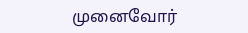முனைவோர்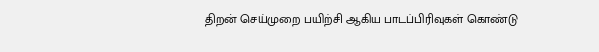திறன் செய்முறை பயிற்சி ஆகிய பாடப்பிரிவுகள் கொண்டு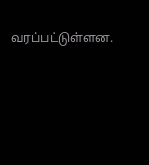வரப்பட்டுள்ளன.